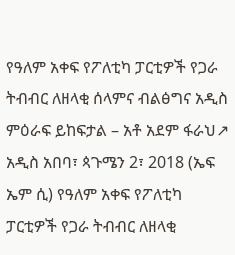የዓለም አቀፍ የፖለቲካ ፓርቲዎች የጋራ ትብብር ለዘላቂ ሰላምና ብልፅግና አዲስ ምዕራፍ ይከፍታል – አቶ አደም ፋራህ↗
አዲስ አበባ፣ ጳጉሜን 2፣ 2018 (ኤፍ ኤም ሲ) የዓለም አቀፍ የፖለቲካ ፓርቲዎች የጋራ ትብብር ለዘላቂ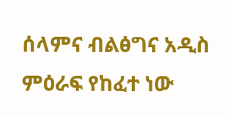ሰላምና ብልፅግና አዲስ ምዕራፍ የከፈተ ነው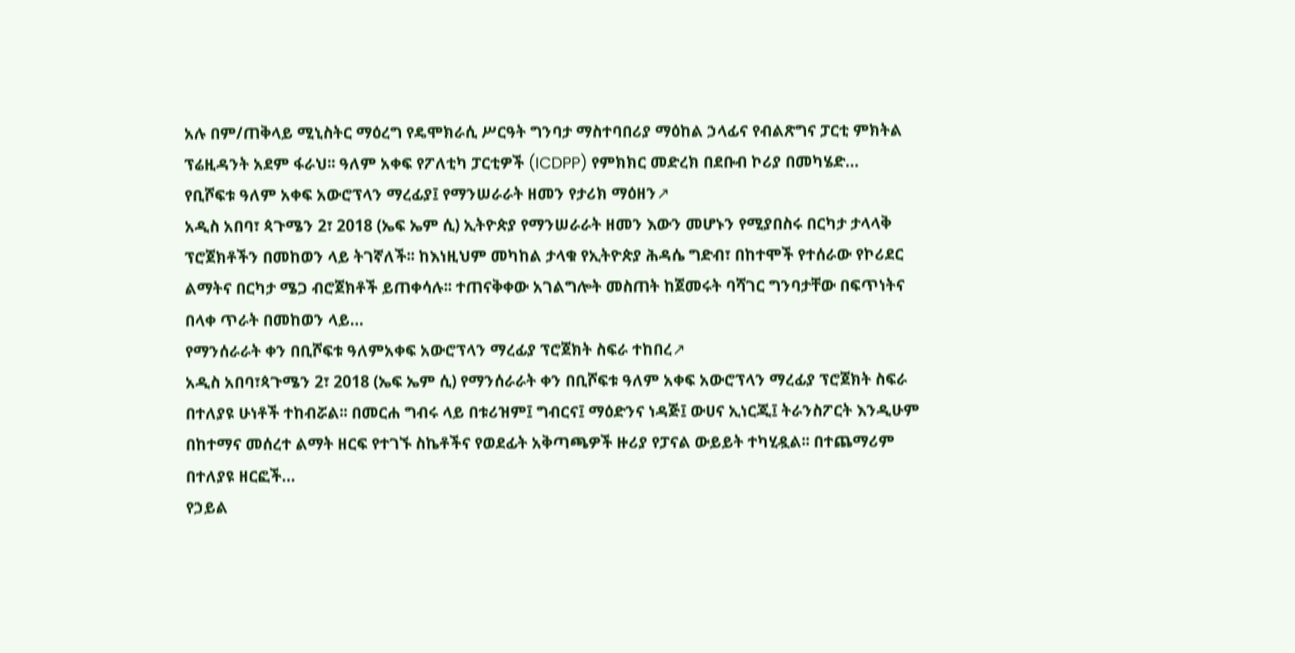አሉ በም/ጠቅላይ ሚኒስትር ማዕረግ የዴሞክራሲ ሥርዓት ግንባታ ማስተባበሪያ ማዕከል ኃላፊና የብልጽግና ፓርቲ ምክትል ፕሬዚዳንት አደም ፋራህ፡፡ ዓለም አቀፍ የፖለቲካ ፓርቲዎች (ICDPP) የምክክር መድረክ በደቡብ ኮሪያ በመካሄድ…
የቢሾፍቱ ዓለም አቀፍ አውሮፕላን ማረፊያ፤ የማንሠራራት ዘመን የታሪክ ማዕዘን↗
አዲስ አበባ፣ ጳጉሜን 2፣ 2018 (ኤፍ ኤም ሲ) ኢትዮጵያ የማንሠራራት ዘመን እውን መሆኑን የሚያበስሩ በርካታ ታላላቅ ፕሮጀክቶችን በመከወን ላይ ትገኛለች፡፡ ከእነዚህም መካከል ታላቁ የኢትዮጵያ ሕዳሴ ግድብ፣ በከተሞች የተሰራው የኮሪደር ልማትና በርካታ ሜጋ ብሮጀክቶች ይጠቀሳሉ፡፡ ተጠናቅቀው አገልግሎት መስጠት ከጀመሩት ባሻገር ግንባታቸው በፍጥነትና በላቀ ጥራት በመከወን ላይ…
የማንሰራራት ቀን በቢሾፍቱ ዓለምአቀፍ አውሮፕላን ማረፊያ ፕሮጀክት ስፍራ ተከበረ↗
አዲስ አበባ፣ጳጉሜን 2፣ 2018 (ኤፍ ኤም ሲ) የማንሰራራት ቀን በቢሾፍቱ ዓለም አቀፍ አውሮፕላን ማረፊያ ፕሮጀክት ስፍራ በተለያዩ ሁነቶች ተከብሯል፡፡ በመርሐ ግብሩ ላይ በቱሪዝም፤ ግብርና፤ ማዕድንና ነዳጅ፤ ውሀና ኢነርጂ፤ ትራንስፖርት እንዲሁም በከተማና መሰረተ ልማት ዘርፍ የተገኙ ስኬቶችና የወደፊት አቅጣጫዎች ዙሪያ የፓናል ውይይት ተካሂዷል፡፡ በተጨማሪም በተለያዩ ዘርፎች…
የኃይል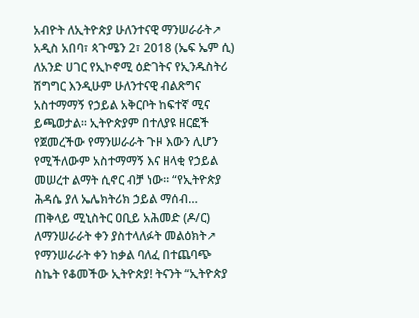አብዮት ለኢትዮጵያ ሁለንተናዊ ማንሠራራት↗
አዲስ አበባ፣ ጳጉሜን 2፣ 2018 (ኤፍ ኤም ሲ) ለአንድ ሀገር የኢኮኖሚ ዕድገትና የኢንዱስትሪ ሽግግር እንዲሁም ሁለንተናዊ ብልጽግና አስተማማኝ የኃይል አቅርቦት ከፍተኛ ሚና ይጫወታል፡፡ ኢትዮጵያም በተለያዩ ዘርፎች የጀመረችው የማንሠራራት ጉዞ እውን ሊሆን የሚችለውም አስተማማኝ እና ዘላቂ የኃይል መሠረተ ልማት ሲኖር ብቻ ነው። “የኢትዮጵያ ሕዳሴ ያለ ኤሌክትሪክ ኃይል ማሰብ…
ጠቅላይ ሚኒስትር ዐቢይ አሕመድ (ዶ/ር) ለማንሠራራት ቀን ያስተላለፉት መልዕክት↗
የማንሠራራት ቀን ከቃል ባለፈ በተጨባጭ ስኬት የቆመችው ኢትዮጵያ! ትናንት “ኢትዮጵያ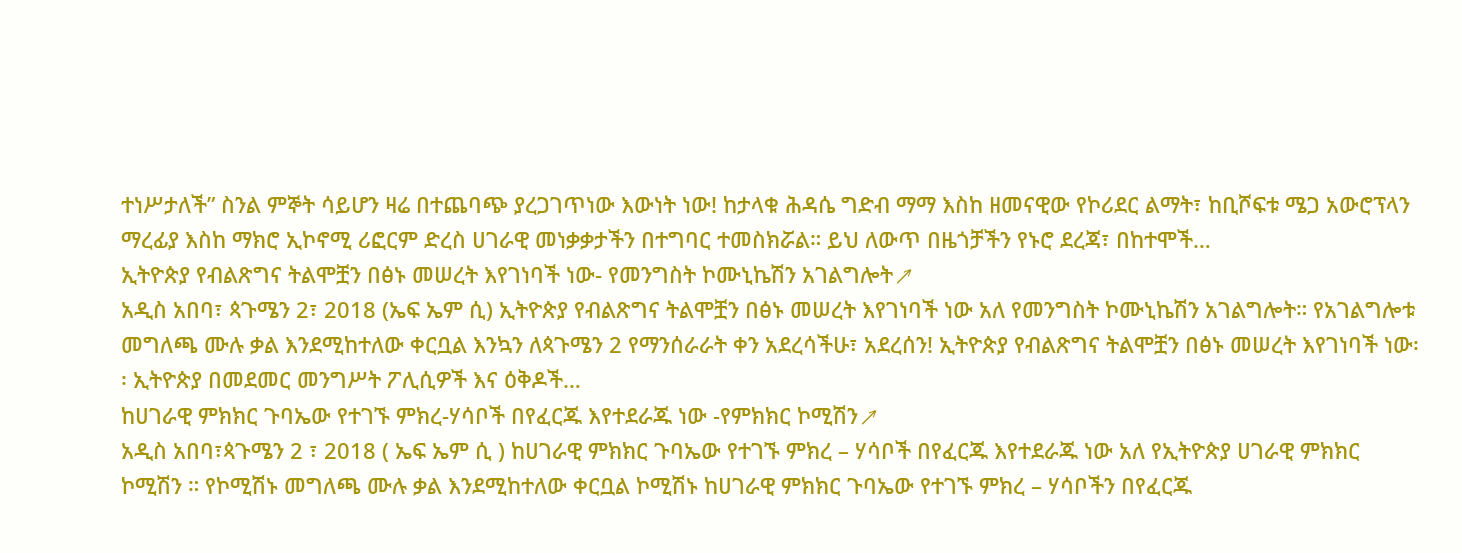ተነሥታለች” ስንል ምኞት ሳይሆን ዛሬ በተጨባጭ ያረጋገጥነው እውነት ነው! ከታላቁ ሕዳሴ ግድብ ማማ እስከ ዘመናዊው የኮሪደር ልማት፣ ከቢሾፍቱ ሜጋ አውሮፕላን ማረፊያ እስከ ማክሮ ኢኮኖሚ ሪፎርም ድረስ ሀገራዊ መነቃቃታችን በተግባር ተመስክሯል። ይህ ለውጥ በዜጎቻችን የኑሮ ደረጃ፣ በከተሞች…
ኢትዮጵያ የብልጽግና ትልሞቿን በፅኑ መሠረት እየገነባች ነው- የመንግስት ኮሙኒኬሽን አገልግሎት↗
አዲስ አበባ፣ ጳጉሜን 2፣ 2018 (ኤፍ ኤም ሲ) ኢትዮጵያ የብልጽግና ትልሞቿን በፅኑ መሠረት እየገነባች ነው አለ የመንግስት ኮሙኒኬሽን አገልግሎት። የአገልግሎቱ መግለጫ ሙሉ ቃል እንደሚከተለው ቀርቧል እንኳን ለጳጉሜን 2 የማንሰራራት ቀን አደረሳችሁ፣ አደረሰን! ኢትዮጵያ የብልጽግና ትልሞቿን በፅኑ መሠረት እየገነባች ነው፡፡ ኢትዮጵያ በመደመር መንግሥት ፖሊሲዎች እና ዕቅዶች…
ከሀገራዊ ምክክር ጉባኤው የተገኙ ምክረ-ሃሳቦች በየፈርጁ እየተደራጁ ነው -የምክክር ኮሚሽን↗
አዲስ አበባ፣ጳጉሜን 2 ፣ 2018 ( ኤፍ ኤም ሲ ) ከሀገራዊ ምክክር ጉባኤው የተገኙ ምክረ – ሃሳቦች በየፈርጁ እየተደራጁ ነው አለ የኢትዮጵያ ሀገራዊ ምክክር ኮሚሽን ። የኮሚሽኑ መግለጫ ሙሉ ቃል እንደሚከተለው ቀርቧል ኮሚሽኑ ከሀገራዊ ምክክር ጉባኤው የተገኙ ምክረ – ሃሳቦችን በየፈርጁ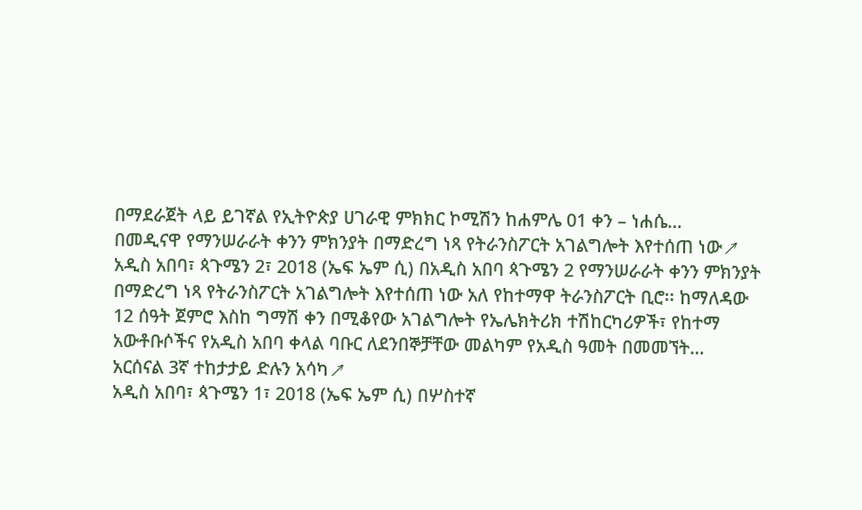በማደራጀት ላይ ይገኛል የኢትዮጵያ ሀገራዊ ምክክር ኮሚሽን ከሐምሌ 01 ቀን – ነሐሴ…
በመዲናዋ የማንሠራራት ቀንን ምክንያት በማድረግ ነጻ የትራንስፖርት አገልግሎት እየተሰጠ ነው↗
አዲስ አበባ፣ ጳጉሜን 2፣ 2018 (ኤፍ ኤም ሲ) በአዲስ አበባ ጳጉሜን 2 የማንሠራራት ቀንን ምክንያት በማድረግ ነጻ የትራንስፖርት አገልግሎት እየተሰጠ ነው አለ የከተማዋ ትራንስፖርት ቢሮ፡፡ ከማለዳው 12 ሰዓት ጀምሮ እስከ ግማሽ ቀን በሚቆየው አገልግሎት የኤሌክትሪክ ተሽከርካሪዎች፣ የከተማ አውቶቡሶችና የአዲስ አበባ ቀላል ባቡር ለደንበኞቻቸው መልካም የአዲስ ዓመት በመመኘት…
አርሰናል 3ኛ ተከታታይ ድሉን አሳካ↗
አዲስ አበባ፣ ጳጉሜን 1፣ 2018 (ኤፍ ኤም ሲ) በሦስተኛ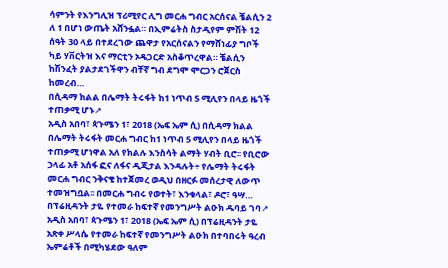ሳምንት የእንግሊዝ ፕሪሚየር ሊግ መርሐ ግብር አርሰናል ቼልሲን 2 ለ 1 በሆነ ውጤት አሸንፏል። በኢምሬትስ ስታዲየም ምሽት 12 ሰዓት 30 ላይ በተደረገው ጨዋታ የአርሰናልን የማሸነፊያ ግቦች ካይ ሃቨርትዝ እና ማርቲን ኦዴጋርድ አስቆጥረዋል። ቼልሲን ከሽንፈት ያልታደገችዋን ብቸኛ ግብ ደግሞ ሞርጋን ሮጀርስ ከመረብ…
በሲዳማ ክልል በሌማት ትሩፋት ከ1 ነጥብ 5 ሚሊየን በላይ ዜጎች ተጠቃሚ ሆኑ↗
አዲስ አበባ፣ ጳጉሜን 1፣ 2018 (ኤፍ ኤም ሲ) በሲዳማ ክልል በሌማት ትሩፋት መርሐ ግብር ከ1 ነጥብ 5 ሚሊየን በላይ ዜጎች ተጠቃሚ ሆነዋል አለ የክልሉ እንስሳት ልማት ሃብት ቢሮ፡፡ የቢሮው ኃላፊ አቶ አሰፋ ፎና ለፋና ዲጂታል እንዳሉት÷ የሌማት ትሩፋት መርሐ ግብር ንቅናቄ ከተጀመረ ወዲህ በዘርፉ መሰረታዊ ለውጥ ተመዝግቧል፡፡ በመርሐ ግብሩ የወተት፣ እንቁላል፣ ዶሮ፣ ዓሣ…
በፕሬዚዳንት ታዬ የተመራ ከፍተኛ የመንግሥት ልዑክ ዱባይ ገባ↗
አዲስ አበባ፣ ጳጉሜን 1፣ 2018 (ኤፍ ኤም ሲ) በፕሬዚዳንት ታዬ አጽቀ ሥላሴ የተመራ ከፍተኛ የመንግሥት ልዑክ በተባበሩት ዓረብ ኤምሬቶች በሚካሄደው ዓለም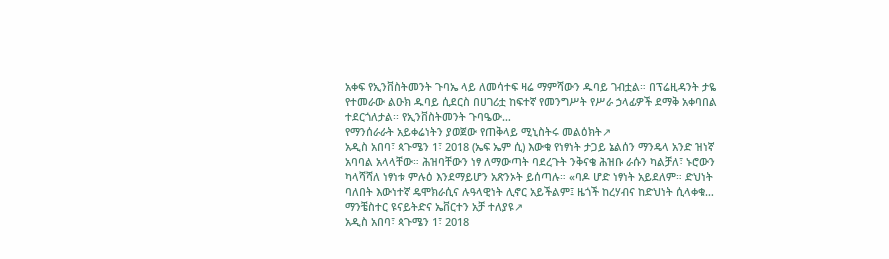አቀፍ የኢንቨስትመንት ጉባኤ ላይ ለመሳተፍ ዛሬ ማምሻውን ዱባይ ገብቷል። በፕሬዚዳንት ታዬ የተመራው ልዑክ ዱባይ ሲደርስ በሀገሪቷ ከፍተኛ የመንግሥት የሥራ ኃላፊዎች ደማቅ አቀባበል ተደርጎለታል፡፡ የኢንቨስትመንት ጉባዔው…
የማንሰራራት አይቀሬነትን ያወጀው የጠቅላይ ሚኒስትሩ መልዕክት↗
አዲስ አበባ፣ ጳጉሜን 1፣ 2018 (ኤፍ ኤም ሲ) እውቁ የነፃነት ታጋይ ኔልሰን ማንዴላ አንድ ዝነኛ አባባል አላላቸው። ሕዝባቸውን ነፃ ለማውጣት ባደረጉት ንቅናቄ ሕዝቡ ራሱን ካልቻለ፣ ኑሮውን ካላሻሻለ ነፃነቱ ምሉዕ እንደማይሆን አጽንኦት ይሰጣሉ። «ባዶ ሆድ ነፃነት አይደለም። ድህነት ባለበት እውነተኛ ዴሞክራሲና ሉዓላዊነት ሊኖር አይችልም፤ ዜጎች ከረሃብና ከድህነት ሲላቀቁ…
ማንቼስተር ዩናይትድና ኤቨርተን አቻ ተለያዩ↗
አዲስ አበባ፣ ጳጉሜን 1፣ 2018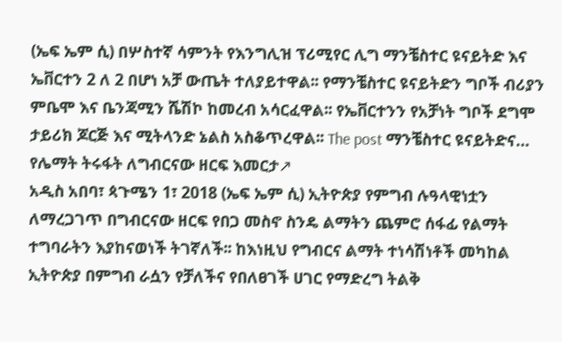(ኤፍ ኤም ሲ) በሦስተኛ ሳምንት የእንግሊዝ ፕሪሚየር ሊግ ማንቼስተር ዩናይትድ እና ኤቨርተን 2 ለ 2 በሆነ አቻ ውጤት ተለያይተዋል፡፡ የማንቼስተር ዩናይትድን ግቦች ብሪያን ምቤሞ እና ቤንጃሚን ሼሽኮ ከመረብ አሳርፈዋል፡፡ የኤቨርተንን የአቻነት ግቦች ደግሞ ታይሪክ ጆርጅ እና ሚትላንድ ኔልስ አስቆጥረዋል፡፡ The post ማንቼስተር ዩናይትድና…
የሌማት ትሩፋት ለግብርናው ዘርፍ እመርታ↗
አዲስ አበባ፣ ጳጉሜን 1፣ 2018 (ኤፍ ኤም ሲ) ኢትዮጵያ የምግብ ሉዓላዊነቷን ለማረጋገጥ በግብርናው ዘርፍ የበጋ መስኖ ስንዴ ልማትን ጨምሮ ሰፋፊ የልማት ተግባራትን እያከናወነች ትገኛለች፡፡ ከእነዚህ የግብርና ልማት ተነሳሽነቶች መካከል ኢትዮጵያ በምግብ ራሷን የቻለችና የበለፀገች ሀገር የማድረግ ትልቅ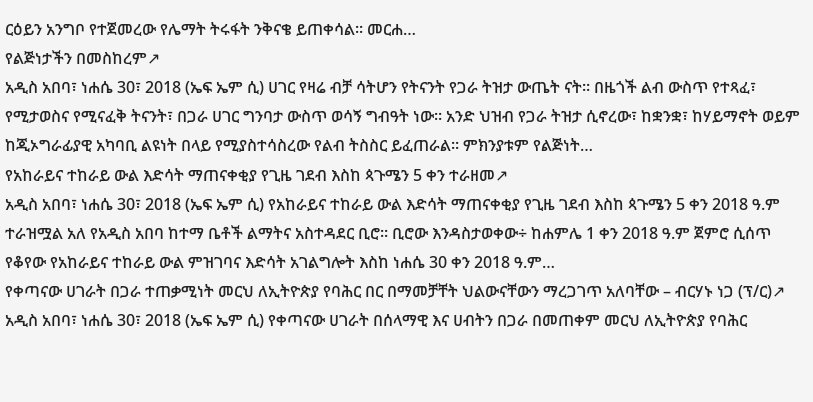ርዕይን አንግቦ የተጀመረው የሌማት ትሩፋት ንቅናቄ ይጠቀሳል፡፡ መርሐ…
የልጅነታችን በመስከረም↗
አዲስ አበባ፣ ነሐሴ 30፣ 2018 (ኤፍ ኤም ሲ) ሀገር የዛሬ ብቻ ሳትሆን የትናንት የጋራ ትዝታ ውጤት ናት። በዜጎች ልብ ውስጥ የተጻፈ፣ የሚታወስና የሚናፈቅ ትናንት፣ በጋራ ሀገር ግንባታ ውስጥ ወሳኝ ግብዓት ነው። አንድ ህዝብ የጋራ ትዝታ ሲኖረው፣ ከቋንቋ፣ ከሃይማኖት ወይም ከጂኦግራፊያዊ አካባቢ ልዩነት በላይ የሚያስተሳስረው የልብ ትስስር ይፈጠራል። ምክንያቱም የልጅነት…
የአከራይና ተከራይ ውል እድሳት ማጠናቀቂያ የጊዜ ገደብ እስከ ጳጉሜን 5 ቀን ተራዘመ↗
አዲስ አበባ፣ ነሐሴ 30፣ 2018 (ኤፍ ኤም ሲ) የአከራይና ተከራይ ውል እድሳት ማጠናቀቂያ የጊዜ ገደብ እስከ ጳጉሜን 5 ቀን 2018 ዓ.ም ተራዝሟል አለ የአዲስ አበባ ከተማ ቤቶች ልማትና አስተዳደር ቢሮ፡፡ ቢሮው እንዳስታወቀው÷ ከሐምሌ 1 ቀን 2018 ዓ.ም ጀምሮ ሲሰጥ የቆየው የአከራይና ተከራይ ውል ምዝገባና እድሳት አገልግሎት እስከ ነሐሴ 30 ቀን 2018 ዓ.ም…
የቀጣናው ሀገራት በጋራ ተጠቃሚነት መርህ ለኢትዮጵያ የባሕር በር በማመቻቸት ህልውናቸውን ማረጋገጥ አለባቸው – ብርሃኑ ነጋ (ፕ/ር)↗
አዲስ አበባ፣ ነሐሴ 30፣ 2018 (ኤፍ ኤም ሲ) የቀጣናው ሀገራት በሰላማዊ እና ሀብትን በጋራ በመጠቀም መርህ ለኢትዮጵያ የባሕር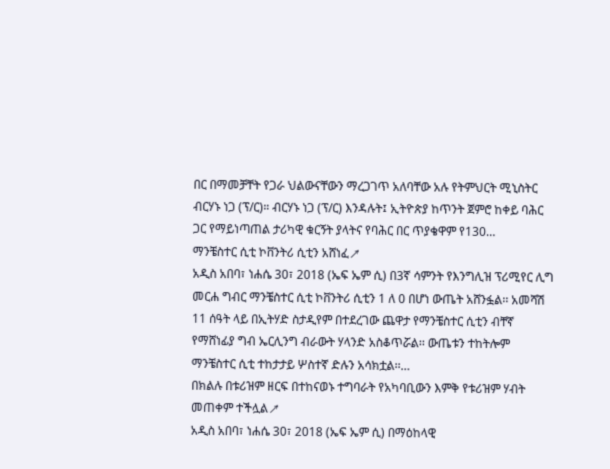በር በማመቻቸት የጋራ ህልውናቸውን ማረጋገጥ አለባቸው አሉ የትምህርት ሚኒስትር ብርሃኑ ነጋ (ፕ/ር)። ብርሃኑ ነጋ (ፕ/ር) እንዳሉት፤ ኢትዮጵያ ከጥንት ጀምሮ ከቀይ ባሕር ጋር የማይነጣጠል ታሪካዊ ቁርኝት ያላትና የባሕር በር ጥያቄዋም የ130…
ማንቼስተር ሲቲ ኮቨንትሪ ሲቲን አሸነፈ↗
አዲስ አበባ፣ ነሐሴ 30፣ 2018 (ኤፍ ኤም ሲ) በ3ኛ ሳምንት የእንግሊዝ ፕሪሚየር ሊግ መርሐ ግብር ማንቼስተር ሲቲ ኮቨንትሪ ሲቲን 1 ለ 0 በሆነ ውጤት አሸንፏል፡፡ አመሻሽ 11 ሰዓት ላይ በኢትሃድ ስታዲየም በተደረገው ጨዋታ የማንቼስተር ሲቲን ብቸኛ የማሸነፊያ ግብ ኤርሊንግ ብራውት ሃላንድ አስቆጥሯል፡፡ ውጤቱን ተከትሎም ማንቼስተር ሲቲ ተከታታይ ሦስተኛ ድሉን አሳክቷል፡፡…
በክልሉ በቱሪዝም ዘርፍ በተከናወኑ ተግባራት የአካባቢውን እምቅ የቱሪዝም ሃብት መጠቀም ተችሏል↗
አዲስ አበባ፣ ነሐሴ 30፣ 2018 (ኤፍ ኤም ሲ) በማዕከላዊ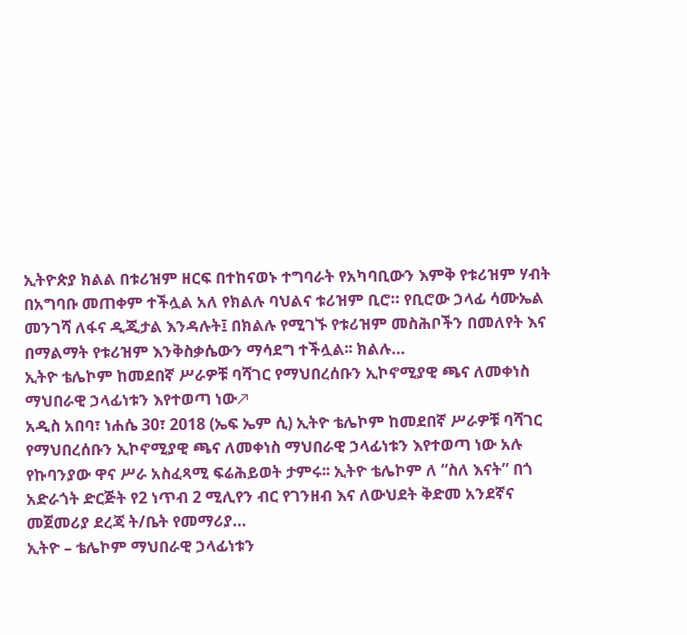ኢትዮጵያ ክልል በቱሪዝም ዘርፍ በተከናወኑ ተግባራት የአካባቢውን እምቅ የቱሪዝም ሃብት በአግባቡ መጠቀም ተችሏል አለ የክልሉ ባህልና ቱሪዝም ቢሮ። የቢሮው ኃላፊ ሳሙኤል መንገሻ ለፋና ዲጂታል እንዳሉት፤ በክልሉ የሚገኙ የቱሪዝም መስሕቦችን በመለየት እና በማልማት የቱሪዝም እንቅስቃሴውን ማሳደግ ተችሏል፡፡ ክልሉ…
ኢትዮ ቴሌኮም ከመደበኛ ሥራዎቹ ባሻገር የማህበረሰቡን ኢኮኖሚያዊ ጫና ለመቀነስ ማህበራዊ ኃላፊነቱን እየተወጣ ነው↗
አዲስ አበባ፣ ነሐሴ 30፣ 2018 (ኤፍ ኤም ሲ) ኢትዮ ቴሌኮም ከመደበኛ ሥራዎቹ ባሻገር የማህበረሰቡን ኢኮኖሚያዊ ጫና ለመቀነስ ማህበራዊ ኃላፊነቱን እየተወጣ ነው አሉ የኩባንያው ዋና ሥራ አስፈጻሚ ፍሬሕይወት ታምሩ፡፡ ኢትዮ ቴሌኮም ለ “ስለ እናት” በጎ አድራጎት ድርጅት የ2 ነጥብ 2 ሚሊየን ብር የገንዘብ እና ለውህደት ቅድመ አንደኛና መጀመሪያ ደረጃ ት/ቤት የመማሪያ…
ኢትዮ – ቴሌኮም ማህበራዊ ኃላፊነቱን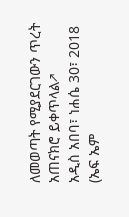ለመወጣት የሚያደርገውን ጥረት አጠናክሮ ይቀጥላል↗
አዲስ አበባ፣ ነሐሴ 30፣ 2018 (ኤፍ ኤም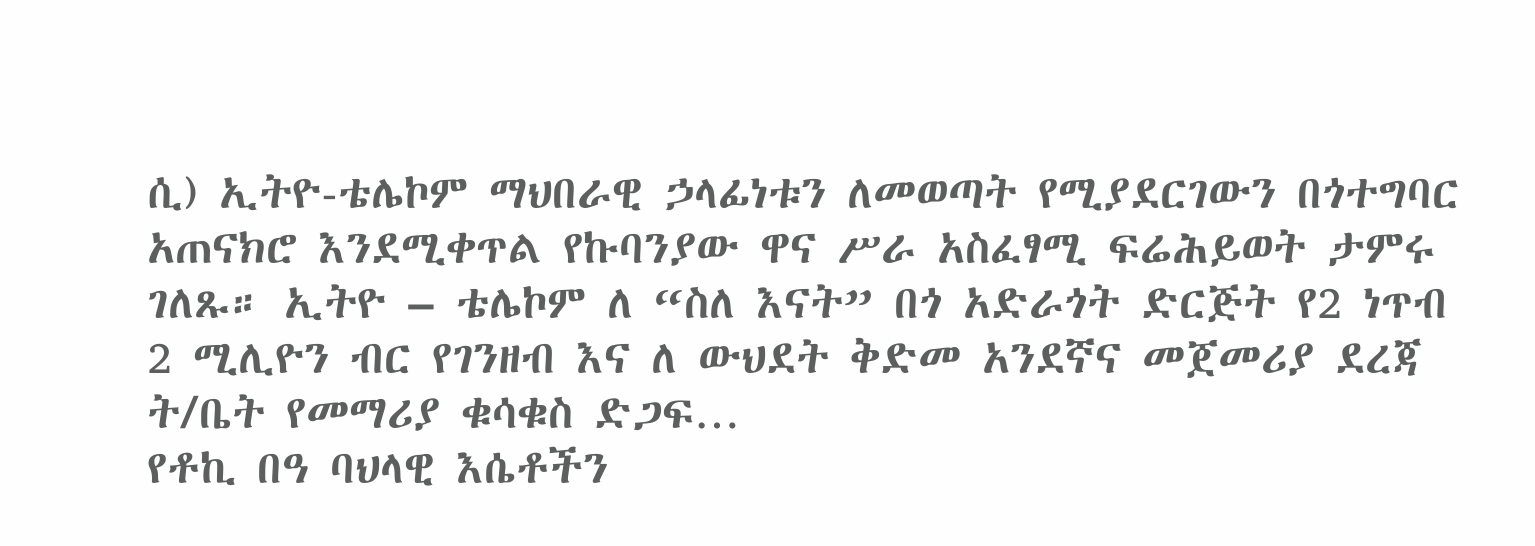ሲ) ኢትዮ-ቴሌኮም ማህበራዊ ኃላፊነቱን ለመወጣት የሚያደርገውን በጎተግባር አጠናክሮ እንደሚቀጥል የኩባንያው ዋና ሥራ አስፈፃሚ ፍሬሕይወት ታምሩ ገለጹ። ኢትዮ – ቴሌኮም ለ “ስለ እናት” በጎ አድራጎት ድርጅት የ2 ነጥብ 2 ሚሊዮን ብር የገንዘብ እና ለ ውህደት ቅድመ አንደኛና መጀመሪያ ደረጃ ት/ቤት የመማሪያ ቁሳቁስ ድጋፍ…
የቶኪ በዓ ባህላዊ እሴቶችን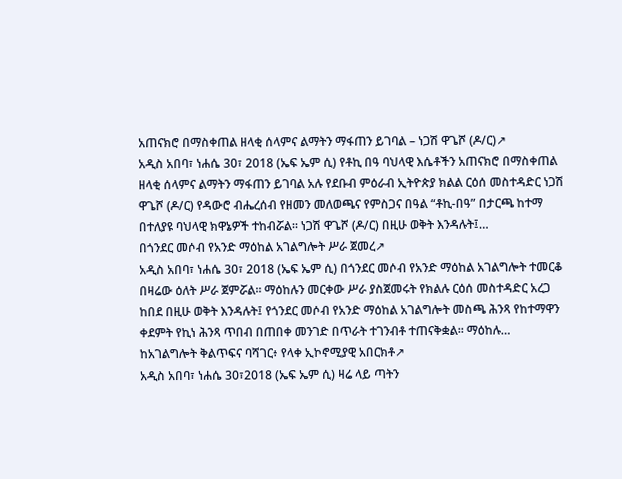አጠናክሮ በማስቀጠል ዘላቂ ሰላምና ልማትን ማፋጠን ይገባል – ነጋሽ ዋጌሾ (ዶ/ር)↗
አዲስ አበባ፣ ነሐሴ 30፣ 2018 (ኤፍ ኤም ሲ) የቶኪ በዓ ባህላዊ እሴቶችን አጠናክሮ በማስቀጠል ዘላቂ ሰላምና ልማትን ማፋጠን ይገባል አሉ የደቡብ ምዕራብ ኢትዮጵያ ክልል ርዕሰ መስተዳድር ነጋሽ ዋጌሾ (ዶ/ር) የዳውሮ ብሔረሰብ የዘመን መለወጫና የምስጋና በዓል “ቶኪ-በዓ” በታርጫ ከተማ በተለያዩ ባህላዊ ክዋኔዎች ተከብሯል። ነጋሽ ዋጌሾ (ዶ/ር) በዚሁ ወቅት እንዳሉት፤…
በጎንደር መሶብ የአንድ ማዕከል አገልግሎት ሥራ ጀመረ↗
አዲስ አበባ፣ ነሐሴ 30፣ 2018 (ኤፍ ኤም ሲ) በጎንደር መሶብ የአንድ ማዕከል አገልግሎት ተመርቆ በዛሬው ዕለት ሥራ ጀምሯል፡፡ ማዕከሉን መርቀው ሥራ ያስጀመሩት የክልሉ ርዕሰ መስተዳድር አረጋ ከበደ በዚሁ ወቅት እንዳሉት፤ የጎንደር መሶብ የአንድ ማዕከል አገልግሎት መስጫ ሕንጻ የከተማዋን ቀደምት የኪነ ሕንጻ ጥበብ በጠበቀ መንገድ በጥራት ተገንብቶ ተጠናቅቋል፡፡ ማዕከሉ…
ከአገልግሎት ቅልጥፍና ባሻገር፥ የላቀ ኢኮኖሚያዊ አበርክቶ↗
አዲስ አበባ፣ ነሐሴ 30፣2018 (ኤፍ ኤም ሲ) ዛሬ ላይ ጣትን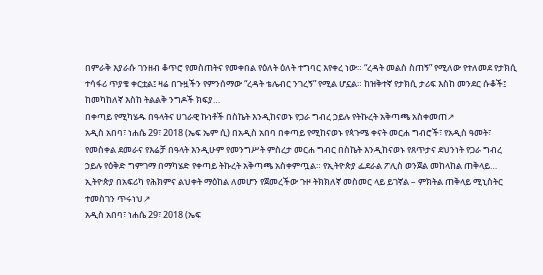በምራቅ እያራሱ ገንዘብ ቆጥሮ የመስጠትና የመቀበል የዕለት ዕለት ተግባር እየቀረ ነው። “ረዳት መልስ ስጠኝ” የሚለው የተለመደ የታክሲ ተሳፋሪ ጥያቄ ቀርቷል፤ ዛሬ በጉዟችን የምንሰማው “ረዳት ቴሌብር ንገረኝ” የሚል ሆኗል። ከዝቅተኛ የታክሲ ታሪፍ እስከ መንደር ሱቆች፤ ከመካከለኛ እስከ ትልልቅ ንግዶች ክፍያ…
በቀጣይ የሚካሄዱ በዓላትና ሀገራዊ ኩነቶች በስኬት እንዲከናወኑ የጋራ ግብረ ኃይሉ የትኩረት አቅጣጫ አስቀመጠ↗
አዲስ አበባ፣ ነሐሴ 29፣ 2018 (ኤፍ ኤም ሲ) በአዲስ አበባ በቀጣይ የሚከናወኑ የጳጉሜ ቀናት መርሐ ግብሮች፣ የአዲስ ዓመት፣ የመስቀል ደመራና የእሬቻ በዓላት እንዲሁም የመንግሥት ምስረታ መርሐ ግብር በስኬት እንዲከናወኑ የጸጥታና ደህንነት የጋራ ግብረ ኃይሉ የዕቅድ ግምገማ በማካሄድ የቀጣይ ትኩረት አቅጣጫ አስቀምጧል። የኢትዮጵያ ፌደራል ፖሊስ ወንጀል መከላከል ጠቅላይ…
ኢትዮጵያ በአፍሪካ የሕክምና ልህቀት ማዕከል ለመሆን የጀመረችው ጉዞ ትክክለኛ መስመር ላይ ይገኛል – ምክትል ጠቅላይ ሚኒስትር ተመስገን ጥሩነህ↗
አዲስ አበባ፣ ነሐሴ 29፣ 2018 (ኤፍ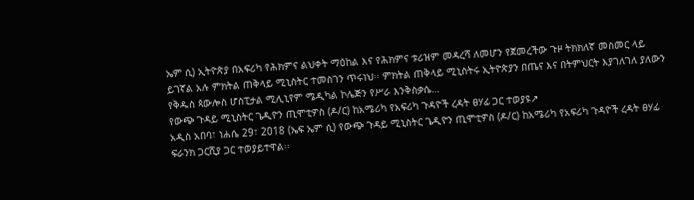ኤም ሲ) ኢትዮጵያ በአፍሪካ የሕክምና ልህቀት ማዕከል እና የሕክምና ቱሪዝም መዳረሻ ለመሆን የጀመረችው ጉዞ ትክክለኛ መስመር ላይ ይገኛል አሉ ምክትል ጠቅላይ ሚኒስትር ተመስገን ጥሩነህ፡፡ ምክትል ጠቅላይ ሚኒስትሩ ኢትዮጵያን በጤና እና በትምህርት እያገለገለ ያለውን የቅዱስ ጳውሎስ ሆስፒታል ሚሊኒየም ሜዲካል ኮሌጅን የሥራ እንቅስቃሴ…
የውጭ ጉዳይ ሚኒስትር ጌዲዮን ጢሞቲዎስ (ዶ/ር) ከአሜሪካ የአፍሪካ ጉዳዮች ረዳት ፀሃፊ ጋር ተወያዩ↗
አዲስ አበባ፣ ነሐሴ 29፣ 2018 (ኤፍ ኤም ሲ) የውጭ ጉዳይ ሚኒስትር ጌዲዮን ጢሞቲዎስ (ዶ/ር) ከአሜሪካ የአፍሪካ ጉዳዮች ረዳት ፀሃፊ ፍራንክ ጋርሺያ ጋር ተወያይተዋል፡፡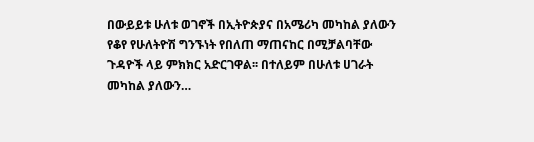በውይይቱ ሁለቱ ወገኖች በኢትዮጵያና በአሜሪካ መካከል ያለውን የቆየ የሁለትዮሽ ግንኙነት የበለጠ ማጠናከር በሚቻልባቸው ጉዳዮች ላይ ምክክር አድርገዋል፡፡ በተለይም በሁለቱ ሀገራት መካከል ያለውን…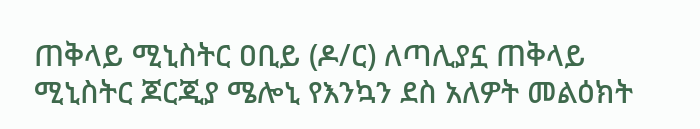ጠቅላይ ሚኒስትር ዐቢይ (ዶ/ር) ለጣሊያኗ ጠቅላይ ሚኒስትር ጆርጂያ ሜሎኒ የእንኳን ደስ አለዎት መልዕክት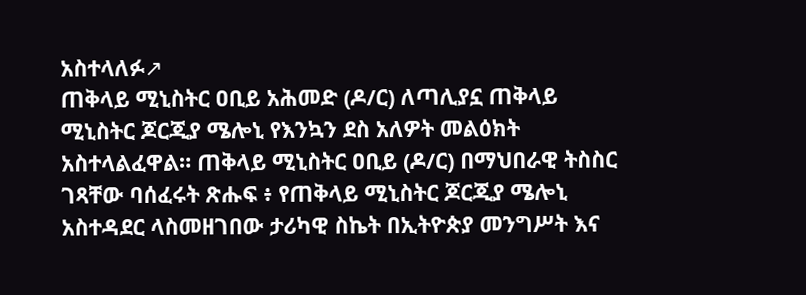አስተላለፉ↗
ጠቅላይ ሚኒስትር ዐቢይ አሕመድ (ዶ/ር) ለጣሊያኗ ጠቅላይ ሚኒስትር ጆርጂያ ሜሎኒ የእንኳን ደስ አለዎት መልዕክት አስተላልፈዋል። ጠቅላይ ሚኒስትር ዐቢይ (ዶ/ር) በማህበራዊ ትስስር ገጻቸው ባሰፈሩት ጽሑፍ ፥ የጠቅላይ ሚኒስትር ጆርጂያ ሜሎኒ አስተዳደር ላስመዘገበው ታሪካዊ ስኬት በኢትዮጵያ መንግሥት እና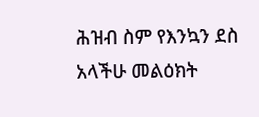ሕዝብ ስም የእንኳን ደስ አላችሁ መልዕክት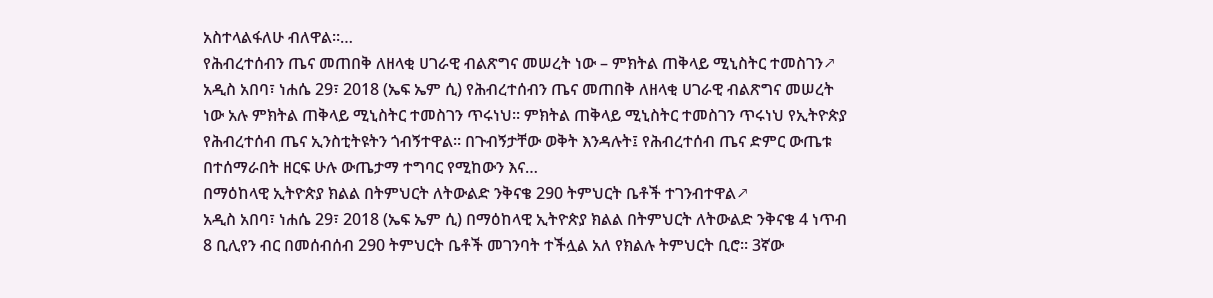አስተላልፋለሁ ብለዋል።…
የሕብረተሰብን ጤና መጠበቅ ለዘላቂ ሀገራዊ ብልጽግና መሠረት ነው – ምክትል ጠቅላይ ሚኒስትር ተመስገን↗
አዲስ አበባ፣ ነሐሴ 29፣ 2018 (ኤፍ ኤም ሲ) የሕብረተሰብን ጤና መጠበቅ ለዘላቂ ሀገራዊ ብልጽግና መሠረት ነው አሉ ምክትል ጠቅላይ ሚኒስትር ተመስገን ጥሩነህ። ምክትል ጠቅላይ ሚኒስትር ተመስገን ጥሩነህ የኢትዮጵያ የሕብረተሰብ ጤና ኢንስቲትዩትን ጎብኝተዋል። በጉብኝታቸው ወቅት እንዳሉት፤ የሕብረተሰብ ጤና ድምር ውጤቱ በተሰማራበት ዘርፍ ሁሉ ውጤታማ ተግባር የሚከውን እና…
በማዕከላዊ ኢትዮጵያ ክልል በትምህርት ለትውልድ ንቅናቄ 290 ትምህርት ቤቶች ተገንብተዋል↗
አዲስ አበባ፣ ነሐሴ 29፣ 2018 (ኤፍ ኤም ሲ) በማዕከላዊ ኢትዮጵያ ክልል በትምህርት ለትውልድ ንቅናቄ 4 ነጥብ 8 ቢሊየን ብር በመሰብሰብ 290 ትምህርት ቤቶች መገንባት ተችሏል አለ የክልሉ ትምህርት ቢሮ፡፡ 3ኛው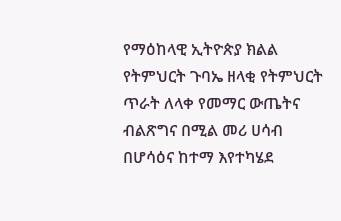የማዕከላዊ ኢትዮጵያ ክልል የትምህርት ጉባኤ ዘላቂ የትምህርት ጥራት ለላቀ የመማር ውጤትና ብልጽግና በሚል መሪ ሀሳብ በሆሳዕና ከተማ እየተካሄደ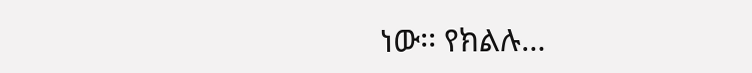ነው፡፡ የክልሉ…